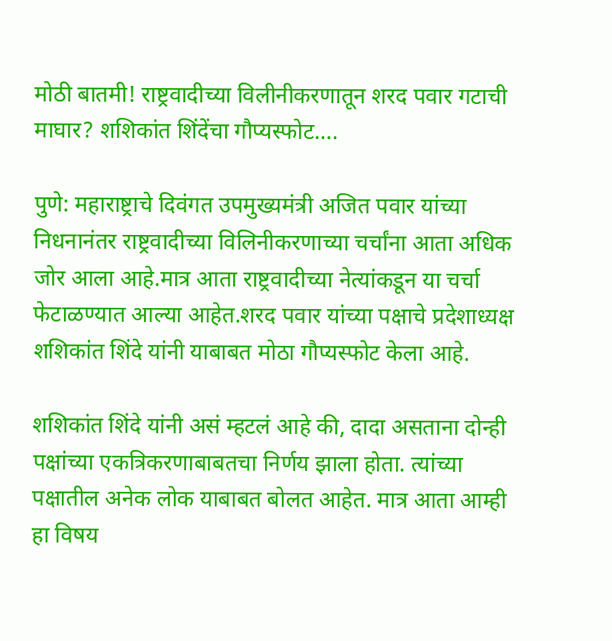मोठी बातमी! राष्ट्रवादीच्या विलीनीकरणातून शरद पवार गटाची माघार? शशिकांत शिंदेंचा गौप्यस्फोट….

पुणे: महाराष्ट्राचे दिवंगत उपमुख्यमंत्री अजित पवार यांच्या निधनानंतर राष्ट्रवादीच्या विलिनीकरणाच्या चर्चांना आता अधिक जोर आला आहे.मात्र आता राष्ट्रवादीच्या नेत्यांकडून या चर्चा फेटाळण्यात आल्या आहेत.शरद पवार यांच्या पक्षाचे प्रदेशाध्यक्ष शशिकांत शिंदे यांनी याबाबत मोठा गौप्यस्फोट केला आहे.

शशिकांत शिंदे यांनी असं म्हटलं आहे की, दादा असताना दोन्ही पक्षांच्या एकत्रिकरणाबाबतचा निर्णय झाला होता. त्यांच्या पक्षातील अनेक लोक याबाबत बोलत आहेत. मात्र आता आम्ही हा विषय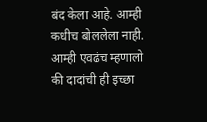बंद केला आहे. आम्ही कधीच बोललेला नाही. आम्ही एवढंच म्हणालो की दादांची ही इच्छा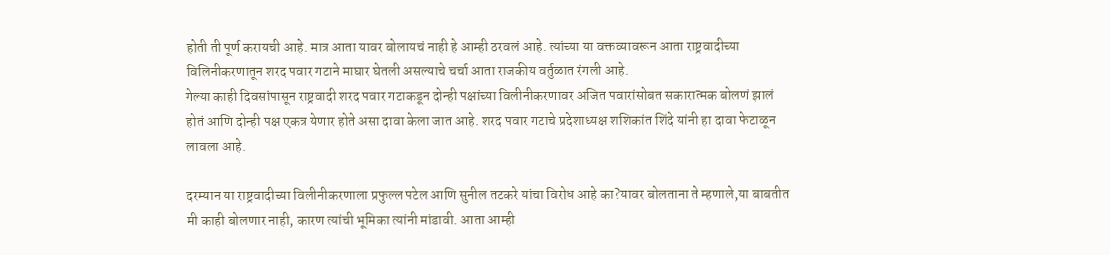होती ती पूर्ण करायची आहे. मात्र आता यावर बोलायचं नाही हे आम्ही ठरवलं आहे. त्यांच्या या वक्तव्यावरून आता राष्ट्रवादीच्या विलिनीकरणातून शरद पवार गटाने माघार घेतली असल्याचे चर्चा आता राजकीय वर्तुळात रंगली आहे.
गेल्या काही दिवसांपासून राष्ट्रवादी शरद पवार गटाकडून दोन्ही पक्षांच्या विलीनीकरणावर अजित पवारांसोबत सकारात्मक बोलणं झालं होतं आणि दोन्ही पक्ष एकत्र येणार होते असा दावा केला जात आहे. शरद पवार गटाचे प्रदेशाध्यक्ष शशिकांत शिंदे यांनी हा दावा फेटाळून लावला आहे.

दरम्यान या राष्ट्रवादीच्या विलीनीकरणाला प्रफुल्ल पटेल आणि सुनील तटकरे यांचा विरोध आहे का?यावर बोलताना ते म्हणाले,या बाबतीत मी काही बोलणार नाही, कारण त्यांची भूमिका त्यांनी मांडावी. आता आम्ही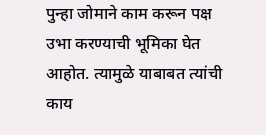पुन्हा जोमाने काम करून पक्ष उभा करण्याची भूमिका घेत आहोत. त्यामुळे याबाबत त्यांची काय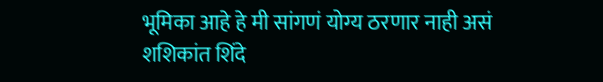भूमिका आहे हे मी सांगणं योग्य ठरणार नाही असं शशिकांत शिंदे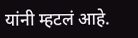यांनी म्हटलं आहे.